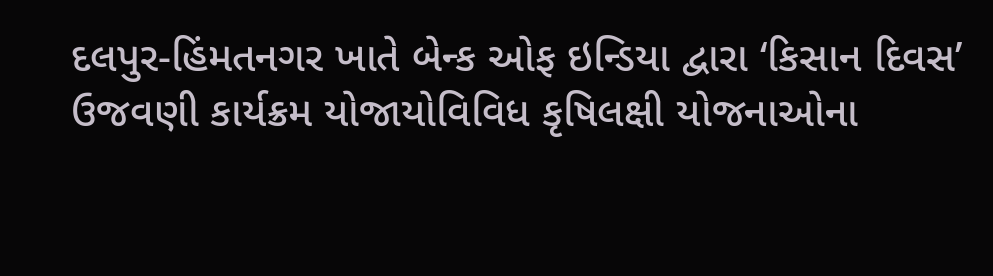દલપુર-હિંમતનગર ખાતે બેન્ક ઓફ ઇન્ડિયા દ્વારા ‘કિસાન દિવસ’ ઉજવણી કાર્યક્રમ યોજાયોવિવિધ કૃષિલક્ષી યોજનાઓના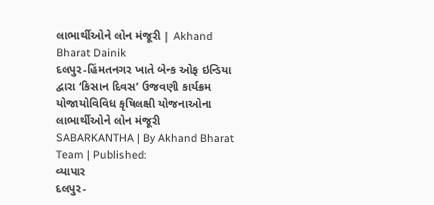લાભાર્થીઓને લોન મંજૂરી | Akhand Bharat Dainik
દલપુર-હિંમતનગર ખાતે બેન્ક ઓફ ઇન્ડિયા દ્વારા ‘કિસાન દિવસ’ ઉજવણી કાર્યક્રમ યોજાયોવિવિધ કૃષિલક્ષી યોજનાઓના લાભાર્થીઓને લોન મંજૂરી
SABARKANTHA | By Akhand Bharat Team | Published:
વ્યાપાર
દલપુર-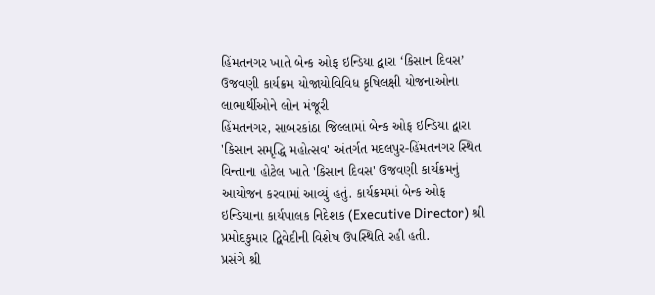હિંમતનગર ખાતે બેન્ક ઓફ ઇન્ડિયા દ્વારા ‘કિસાન દિવસ’ ઉજવણી કાર્યક્રમ યોજાયોવિવિધ કૃષિલક્ષી યોજનાઓના લાભાર્થીઓને લોન મંજૂરી
હિંમતનગર, સાબરકાંઠા જિલ્લામાં બેન્ક ઓફ ઇન્ડિયા દ્વારા 'કિસાન સમૃદ્ધિ મહોત્સવ' અંતર્ગત મદલપુર-હિંમતનગર સ્થિત વિન્તાના હોટેલ ખાતે 'કિસાન દિવસ' ઉજવણી કાર્યક્રમનું આયોજન કરવામાં આવ્યું હતું. કાર્યક્રમમાં બેન્ક ઓફ ઇન્ડિયાના કાર્યપાલક નિદેશક (Executive Director) શ્રી પ્રમોદકુમાર દ્વિવેદીની વિશેષ ઉપસ્થિતિ રહી હતી.
પ્રસંગે શ્રી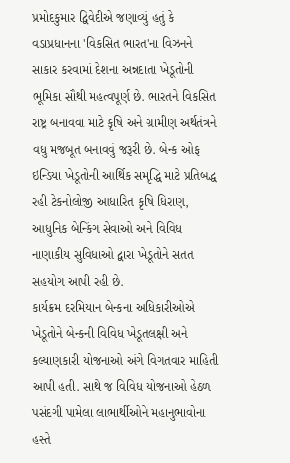પ્રમોદકુમાર દ્વિવેદીએ જણાવ્યું હતું કે વડાપ્રધાનના 'વિકસિત ભારત'ના વિઝનને સાકાર કરવામાં દેશના અન્નદાતા ખેડૂતોની ભૂમિકા સૌથી મહત્વપૂર્ણ છે. ભારતને વિકસિત રાષ્ટ્ર બનાવવા માટે કૃષિ અને ગ્રામીણ અર્થતંત્રને વધુ મજબૂત બનાવવું જરૂરી છે. બેન્ક ઓફ ઇન્ડિયા ખેડૂતોની આર્થિક સમૃદ્ધિ માટે પ્રતિબદ્ધ રહી ટેકનોલોજી આધારિત કૃષિ ધિરાણ, આધુનિક બેન્કિંગ સેવાઓ અને વિવિધ નાણાકીય સુવિધાઓ દ્વારા ખેડૂતોને સતત સહયોગ આપી રહી છે.
કાર્યક્રમ દરમિયાન બેન્કના અધિકારીઓએ ખેડૂતોને બેન્કની વિવિધ ખેડૂતલક્ષી અને કલ્યાણકારી યોજનાઓ અંગે વિગતવાર માહિતી આપી હતી. સાથે જ વિવિધ યોજનાઓ હેઠળ પસંદગી પામેલા લાભાર્થીઓને મહાનુભાવોના હસ્તે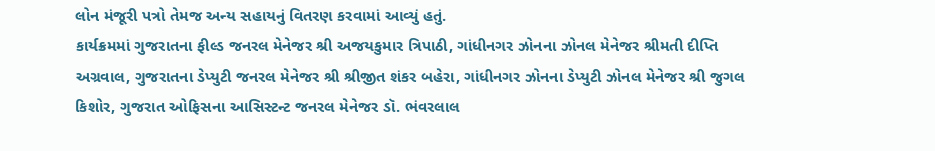લોન મંજૂરી પત્રો તેમજ અન્ય સહાયનું વિતરણ કરવામાં આવ્યું હતું.
કાર્યક્રમમાં ગુજરાતના ફીલ્ડ જનરલ મેનેજર શ્રી અજયકુમાર ત્રિપાઠી, ગાંધીનગર ઝોનના ઝોનલ મેનેજર શ્રીમતી દીપ્તિ અગ્રવાલ, ગુજરાતના ડેપ્યુટી જનરલ મેનેજર શ્રી શ્રીજીત શંકર બહેરા, ગાંધીનગર ઝોનના ડેપ્યુટી ઝોનલ મેનેજર શ્રી જુગલ કિશોર, ગુજરાત ઓફિસના આસિસ્ટન્ટ જનરલ મેનેજર ડૉ. ભંવરલાલ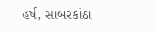હર્ષ, સાબરકાંઠા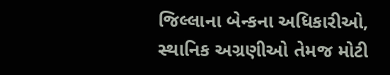જિલ્લાના બેન્કના અધિકારીઓ, સ્થાનિક અગ્રણીઓ તેમજ મોટી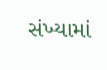સંખ્યામાં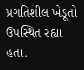પ્રગતિશીલ ખેડૂતો ઉપસ્થિત રહ્યા હતા.